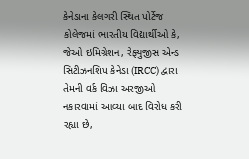કેનેડાના કેલગરી સ્થિત પોર્ટેજ કોલેજમાં ભારતીય વિદ્યાર્થીઓ કે, જેઓ ઇમિગ્રેશન, રેફ્યુજીસ એન્ડ સિટીઝનશિપ કેનેડા (IRCC) દ્વારા તેમની વર્ક વિઝા અરજીઓ નકારવામાં આવ્યા બાદ વિરોધ કરી રહ્યા છે,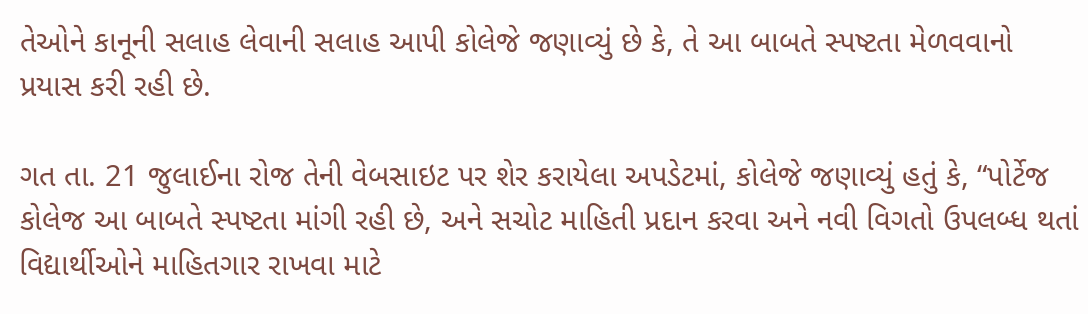તેઓને કાનૂની સલાહ લેવાની સલાહ આપી કોલેજે જણાવ્યું છે કે, તે આ બાબતે સ્પષ્ટતા મેળવવાનો પ્રયાસ કરી રહી છે.

ગત તા. 21 જુલાઈના રોજ તેની વેબસાઇટ પર શેર કરાયેલા અપડેટમાં, કોલેજે જણાવ્યું હતું કે, “પોર્ટેજ કોલેજ આ બાબતે સ્પષ્ટતા માંગી રહી છે, અને સચોટ માહિતી પ્રદાન કરવા અને નવી વિગતો ઉપલબ્ધ થતાં વિદ્યાર્થીઓને માહિતગાર રાખવા માટે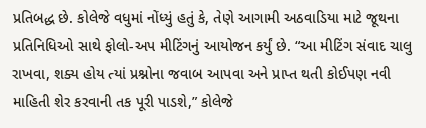પ્રતિબદ્ધ છે. કોલેજે વધુમાં નોંધ્યું હતું કે, તેણે આગામી અઠવાડિયા માટે જૂથના પ્રતિનિધિઓ સાથે ફોલો-અપ મીટિંગનું આયોજન કર્યું છે. “આ મીટિંગ સંવાદ ચાલુ રાખવા, શક્ય હોય ત્યાં પ્રશ્નોના જવાબ આપવા અને પ્રાપ્ત થતી કોઈપણ નવી માહિતી શેર કરવાની તક પૂરી પાડશે,” કોલેજે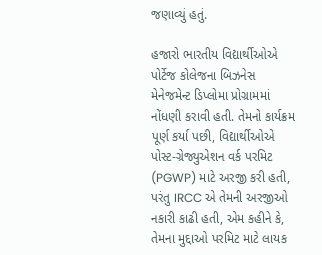જણાવ્યું હતું.

હજારો ભારતીય વિદ્યાર્થીઓએ પોર્ટેજ કોલેજના બિઝનેસ મેનેજમેન્ટ ડિપ્લોમા પ્રોગ્રામમાં નોંધણી કરાવી હતી. તેમનો કાર્યક્રમ પૂર્ણ કર્યા પછી, વિદ્યાર્થીઓએ પોસ્ટ-ગ્રેજ્યુએશન વર્ક પરમિટ (PGWP) માટે અરજી કરી હતી, પરંતુ IRCC એ તેમની અરજીઓ નકારી કાઢી હતી, એમ કહીને કે, તેમના મુદ્દાઓ પરમિટ માટે લાયક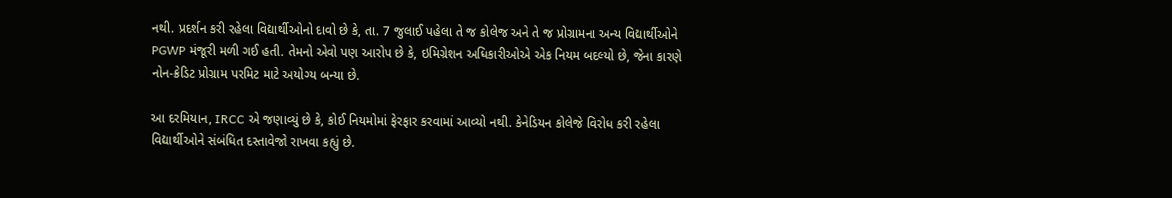નથી. પ્રદર્શન કરી રહેલા વિદ્યાર્થીઓનો દાવો છે કે, તા. 7 જુલાઈ પહેલા તે જ કોલેજ અને તે જ પ્રોગ્રામના અન્ય વિદ્યાર્થીઓને PGWP મંજૂરી મળી ગઈ હતી. તેમનો એવો પણ આરોપ છે કે, ઇમિગ્રેશન અધિકારીઓએ એક નિયમ બદલ્યો છે, જેના કારણે નોન-ક્રેડિટ પ્રોગ્રામ પરમિટ માટે અયોગ્ય બન્યા છે.

આ દરમિયાન, IRCC એ જણાવ્યું છે કે, કોઈ નિયમોમાં ફેરફાર કરવામાં આવ્યો નથી. કેનેડિયન કોલેજે વિરોધ કરી રહેલા વિદ્યાર્થીઓને સંબંધિત દસ્તાવેજો રાખવા કહ્યું છે.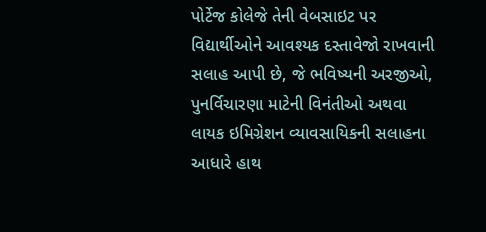પોર્ટેજ કોલેજે તેની વેબસાઇટ પર વિદ્યાર્થીઓને આવશ્યક દસ્તાવેજો રાખવાની સલાહ આપી છે, જે ભવિષ્યની અરજીઓ, પુનર્વિચારણા માટેની વિનંતીઓ અથવા લાયક ઇમિગ્રેશન વ્યાવસાયિકની સલાહના આધારે હાથ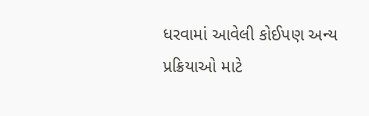ધરવામાં આવેલી કોઈપણ અન્ય પ્રક્રિયાઓ માટે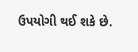ઉપયોગી થઈ શકે છે.